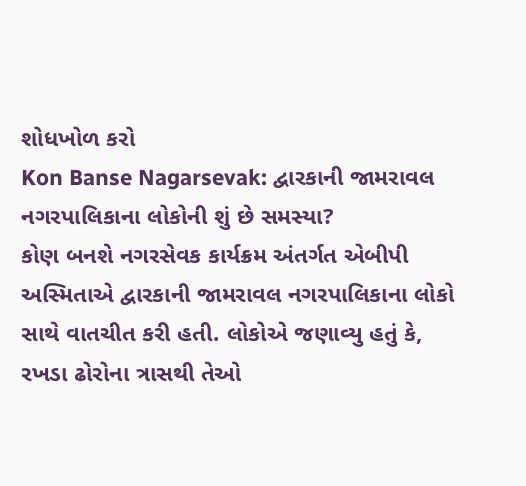શોધખોળ કરો
Kon Banse Nagarsevak: દ્વારકાની જામરાવલ નગરપાલિકાના લોકોની શું છે સમસ્યા?
કોણ બનશે નગરસેવક કાર્યક્રમ અંતર્ગત એબીપી અસ્મિતાએ દ્વારકાની જામરાવલ નગરપાલિકાના લોકો સાથે વાતચીત કરી હતી. લોકોએ જણાવ્યુ હતું કે, રખડા ઢોરોના ત્રાસથી તેઓ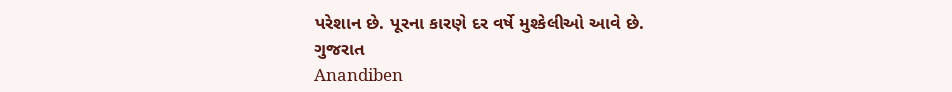પરેશાન છે. પૂરના કારણે દર વર્ષે મુશ્કેલીઓ આવે છે.
ગુજરાત
Anandiben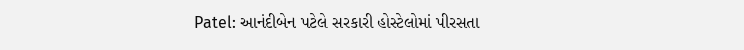Patel: આનંદીબેન પટેલે સરકારી હોસ્ટેલોમાં પીરસતા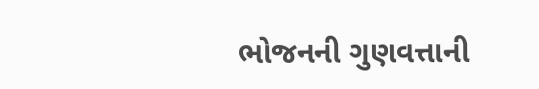ભોજનની ગુણવત્તાની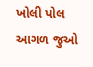ખોલી પોલ
આગળ જુઓ